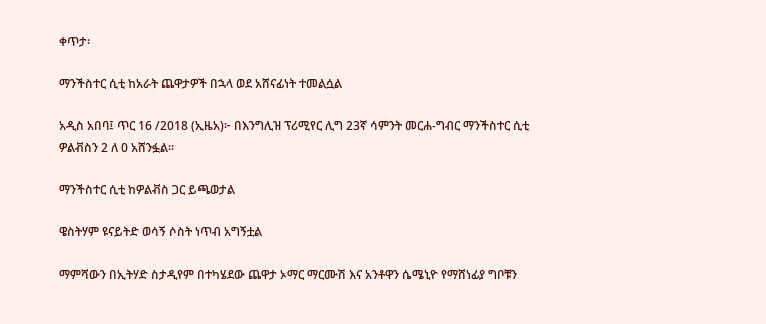ቀጥታ፡

ማንችስተር ሲቲ ከአራት ጨዋታዎች በኋላ ወደ አሸናፊነት ተመልሷል

አዲስ አበባ፤ ጥር 16 /2018 (ኢዜአ)፦ በእንግሊዝ ፕሪሚየር ሊግ 23ኛ ሳምንት መርሐ-ግብር ማንችስተር ሲቲ ዎልቭስን 2 ለ 0 አሸንፏል።

ማንችስተር ሲቲ ከዎልቭስ ጋር ይጫወታል

ዌስትሃም ዩናይትድ ወሳኝ ሶስት ነጥብ አግኝቷል

ማምሻውን በኢትሃድ ስታዲየም በተካሄደው ጨዋታ ኦማር ማርሙሽ እና አንቶዋን ሴሜኒዮ የማሸነፊያ ግቦቹን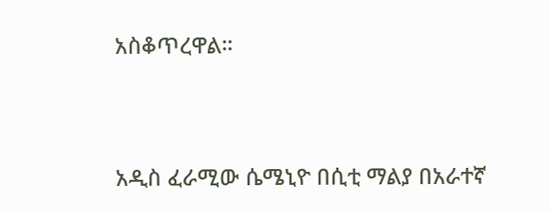አስቆጥረዋል።




አዲስ ፈራሚው ሴሜኒዮ በሲቲ ማልያ በአራተኛ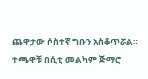ጨዋታው ሶስተኛ ግቡን አስቆጥሯል። ተጫዋቹ በሲቲ መልካም ጅማሮ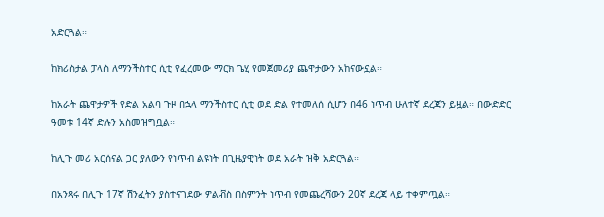አድርጓል።

ከክሪስታል ፓላስ ለማንችስተር ሲቲ የፈረመው ማርክ ጌሂ የመጀመሪያ ጨዋታውን አከናውኗል።

ከአራት ጨዋታዎች የድል አልባ ጉዞ በኋላ ማንችስተር ሲቲ ወደ ድል የተመለሰ ሲሆን በ46 ነጥብ ሁለተኛ ደረጃን ይዟል። በውድድር ዓመቱ 14ኛ ድሉን አስመዝግቧል።

ከሊጉ መሪ አርሰናል ጋር ያለውን የነጥብ ልዩነት በጊዜያዊነት ወደ አራት ዝቅ አድርጓል።

በአንጻሩ በሊጉ 17ኛ ሽንፈትን ያስተናገደው ዎልቭስ በስምንት ነጥብ የመጨረሻውን 20ኛ ደረጃ ላይ ተቀምጧል።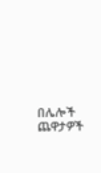በሌሎች ጨዋታዎች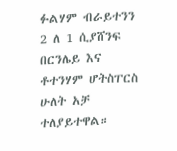ፉልሃም ብራይተንን 2 ለ 1 ሲያሸንፍ በርንሌይ እና ቶተንሃም ሆትስፐርስ ሁለት አቻ ተለያይተዋል።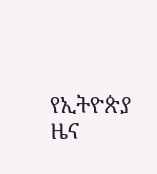የኢትዮጵያ ዜና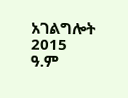አገልግሎት
2015
ዓ.ም